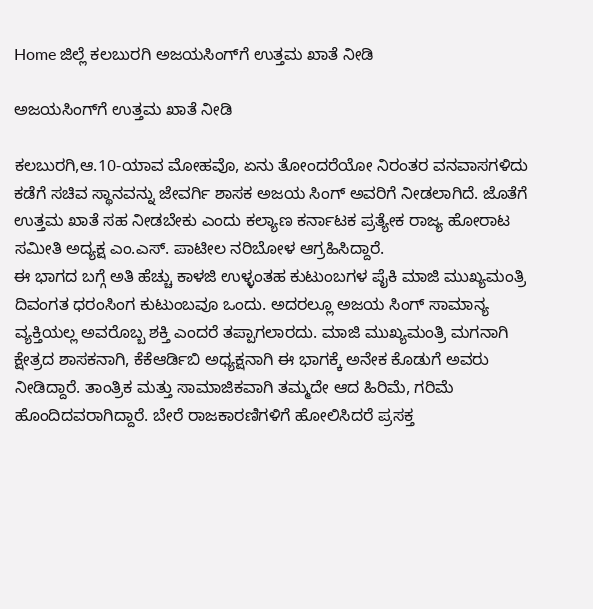Home ಜಿಲ್ಲೆ ಕಲಬುರಗಿ ಅಜಯಸಿಂಗ್‍ಗೆ ಉತ್ತಮ ಖಾತೆ ನೀಡಿ

ಅಜಯಸಿಂಗ್‍ಗೆ ಉತ್ತಮ ಖಾತೆ ನೀಡಿ

ಕಲಬುರಗಿ,ಆ.10-ಯಾವ ಮೋಹವೊ, ಏನು ತೋಂದರೆಯೋ ನಿರಂತರ ವನವಾಸಗಳಿದು ಕಡೆಗೆ ಸಚಿವ ಸ್ಥಾನವನ್ನು ಜೇವರ್ಗಿ ಶಾಸಕ ಅಜಯ ಸಿಂಗ್ ಅವರಿಗೆ ನೀಡಲಾಗಿದೆ. ಜೊತೆಗೆ ಉತ್ತಮ ಖಾತೆ ಸಹ ನೀಡಬೇಕು ಎಂದು ಕಲ್ಯಾಣ ಕರ್ನಾಟಕ ಪ್ರತ್ಯೇಕ ರಾಜ್ಯ ಹೋರಾಟ ಸಮೀತಿ ಅದ್ಯಕ್ಷ ಎಂ.ಎಸ್. ಪಾಟೀಲ ನರಿಬೋಳ ಆಗ್ರಹಿಸಿದ್ದಾರೆ.
ಈ ಭಾಗದ ಬಗ್ಗೆ ಅತಿ ಹೆಚ್ಚು ಕಾಳಜಿ ಉಳ್ಳಂತಹ ಕುಟುಂಬಗಳ ಪೈಕಿ ಮಾಜಿ ಮುಖ್ಯಮಂತ್ರಿ ದಿವಂಗತ ಧರಂಸಿಂಗ ಕುಟುಂಬವೂ ಒಂದು. ಅದರಲ್ಲೂ ಅಜಯ ಸಿಂಗ್ ಸಾಮಾನ್ಯ ವ್ಯಕ್ತಿಯಲ್ಲ ಅವರೊಬ್ಬ ಶಕ್ತಿ ಎಂದರೆ ತಪ್ಪಾಗಲಾರದು. ಮಾಜಿ ಮುಖ್ಯಮಂತ್ರಿ ಮಗನಾಗಿ ಕ್ಷೇತ್ರದ ಶಾಸಕನಾಗಿ, ಕೆಕೆಆರ್ಡಿಬಿ ಅಧ್ಯಕ್ಷನಾಗಿ ಈ ಭಾಗಕ್ಕೆ ಅನೇಕ ಕೊಡುಗೆ ಅವರು ನೀಡಿದ್ದಾರೆ. ತಾಂತ್ರಿಕ ಮತ್ತು ಸಾಮಾಜಿಕವಾಗಿ ತಮ್ಮದೇ ಆದ ಹಿರಿಮೆ, ಗರಿಮೆ ಹೊಂದಿದವರಾಗಿದ್ದಾರೆ. ಬೇರೆ ರಾಜಕಾರಣಿಗಳಿಗೆ ಹೋಲಿಸಿದರೆ ಪ್ರಸಕ್ತ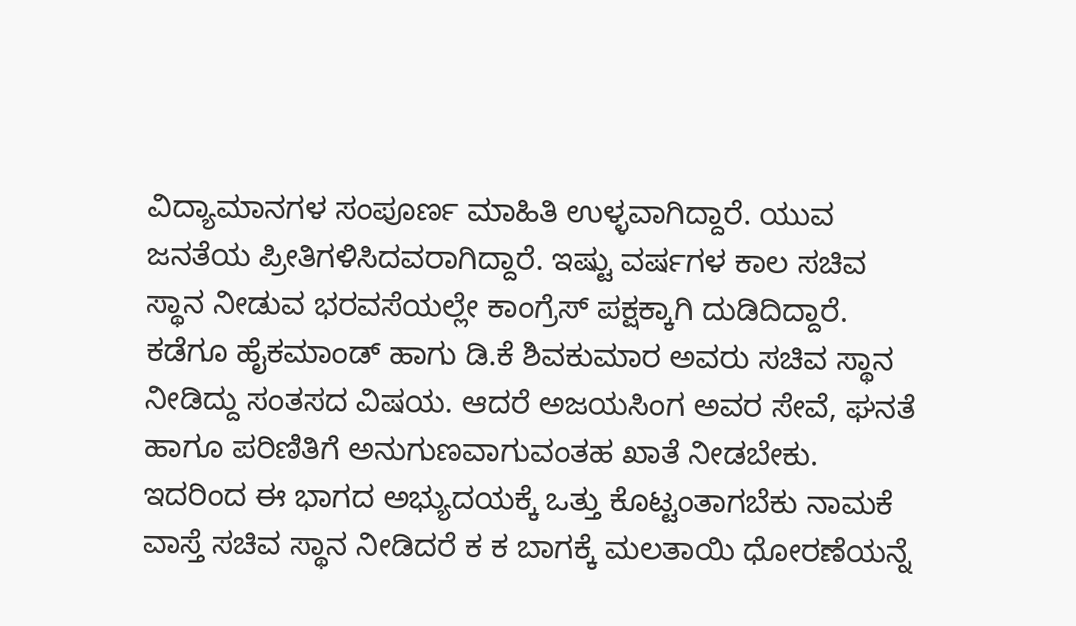ವಿದ್ಯಾಮಾನಗಳ ಸಂಪೂರ್ಣ ಮಾಹಿತಿ ಉಳ್ಳವಾಗಿದ್ದಾರೆ. ಯುವ ಜನತೆಯ ಪ್ರೀತಿಗಳಿಸಿದವರಾಗಿದ್ದಾರೆ. ಇಷ್ಟು ವರ್ಷಗಳ ಕಾಲ ಸಚಿವ ಸ್ಥಾನ ನೀಡುವ ಭರವಸೆಯಲ್ಲೇ ಕಾಂಗ್ರೆಸ್ ಪಕ್ಷಕ್ಕಾಗಿ ದುಡಿದಿದ್ದಾರೆ. ಕಡೆಗೂ ಹೈಕಮಾಂಡ್ ಹಾಗು ಡಿ.ಕೆ ಶಿವಕುಮಾರ ಅವರು ಸಚಿವ ಸ್ಥಾನ ನೀಡಿದ್ದು ಸಂತಸದ ವಿಷಯ. ಆದರೆ ಅಜಯಸಿಂಗ ಅವರ ಸೇವೆ, ಘನತೆ ಹಾಗೂ ಪರಿಣಿತಿಗೆ ಅನುಗುಣವಾಗುವಂತಹ ಖಾತೆ ನೀಡಬೇಕು. ಇದರಿಂದ ಈ ಭಾಗದ ಅಭ್ಯುದಯಕ್ಕೆ ಒತ್ತು ಕೊಟ್ಟಂತಾಗಬೆಕು ನಾಮಕೆ ವಾಸ್ತೆ ಸಚಿವ ಸ್ಥಾನ ನೀಡಿದರೆ ಕ ಕ ಬಾಗಕ್ಕೆ ಮಲತಾಯಿ ಧೋರಣೆಯನ್ನೆ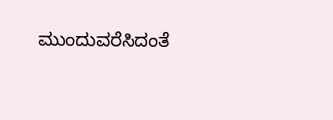ಮುಂದುವರೆಸಿದಂತೆ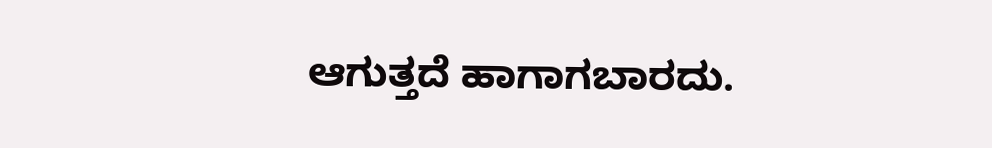ಆಗುತ್ತದೆ ಹಾಗಾಗಬಾರದು.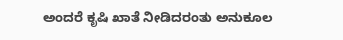ಅಂದರೆ ಕೃಷಿ ಖಾತೆ ನೀಡಿದರಂತು ಅನುಕೂಲ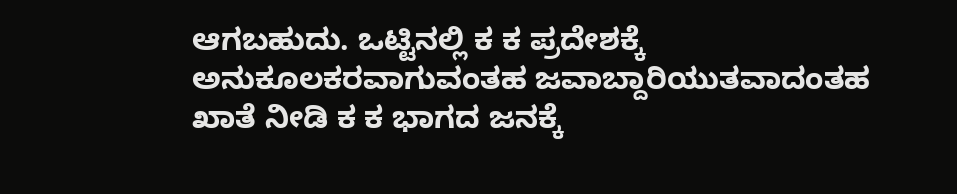ಆಗಬಹುದು. ಒಟ್ಟಿನಲ್ಲಿ ಕ ಕ ಪ್ರದೇಶಕ್ಕೆ ಅನುಕೂಲಕರವಾಗುವಂತಹ ಜವಾಬ್ದಾರಿಯುತವಾದಂತಹ ಖಾತೆ ನೀಡಿ ಕ ಕ ಭಾಗದ ಜನಕ್ಕೆ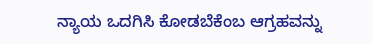ನ್ಯಾಯ ಒದಗಿಸಿ ಕೋಡಬೆಕೆಂಬ ಆಗ್ರಹವನ್ನು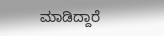ಮಾಡಿದ್ದಾರೆ